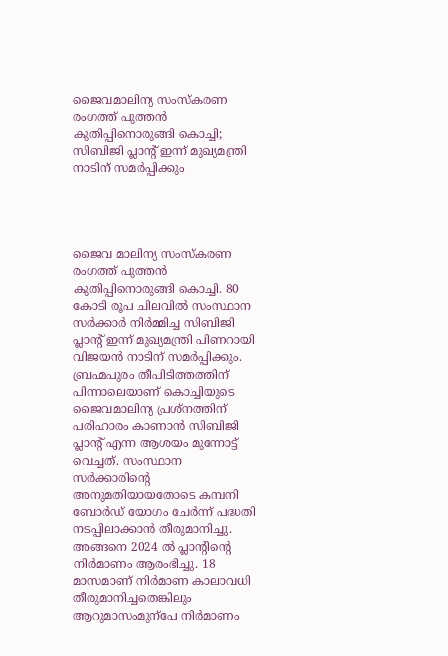ജൈവമാലിന്യ സംസ്കരണ രംഗത്ത് പുത്തൻ കുതിപ്പിനൊരുങ്ങി കൊച്ചി; സിബിജി പ്ലാന്‍റ് ഇന്ന് മുഖ്യമന്ത്രി നാടിന് സമർപ്പിക്കും




ജൈവ മാലിന്യ സംസ്കരണ രംഗത്ത് പുത്തൻ കുതിപ്പിനൊരുങ്ങി കൊച്ചി. 80 കോടി രൂപ ചിലവിൽ സംസ്ഥാന സർക്കാർ നിർമ്മിച്ച സിബിജി പ്ലാൻ്റ് ഇന്ന് മുഖ്യമന്ത്രി പിണറായി വിജയൻ നാടിന് സമർപ്പിക്കും. ബ്രഹ്മപുരം തീപിടിത്തത്തിന് പിന്നാലെയാണ് കൊച്ചിയുടെ ജൈവമാലിന്യ പ്രശ്നത്തിന് പരിഹാരം കാണാൻ സിബിജി പ്ലാൻ്റ് എന്ന ആശയം മുന്നോട്ട് വെച്ചത്. സംസ്ഥാന സർക്കാരിന്റെ അനുമതിയായതോടെ കമ്പനി ബോർഡ്‌ യോഗം ചേർന്ന്‌ പദ്ധതി നടപ്പിലാക്കാൻ തീരുമാനിച്ചു. അങ്ങനെ 2024 ൽ പ്ലാന്റിന്റെ നിർമാണം ആരംഭിച്ചു. 18 മാസമാണ്‌ നിർമാണ കാലാവധി തീരുമാനിച്ചതെങ്കിലും ആറുമാസംമുന്പേ നിർമാണം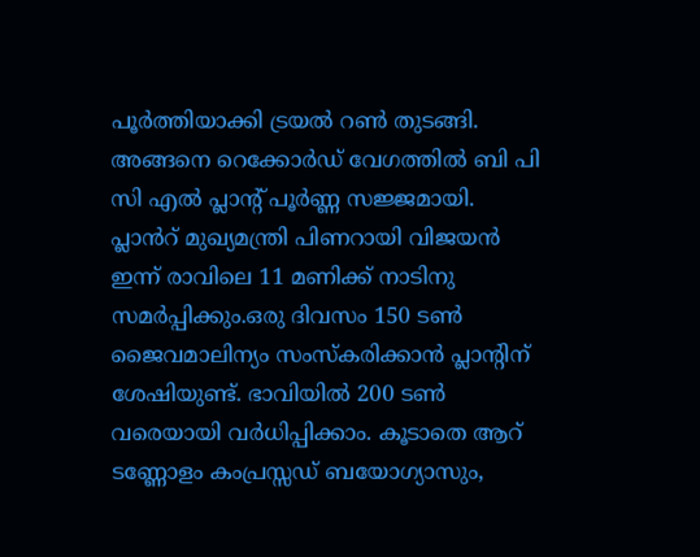പൂർത്തിയാക്കി ട്രയൽ റൺ തുടങ്ങി. അങ്ങനെ റെക്കോർഡ് വേഗത്തിൽ ബി പി സി എൽ പ്ലാൻ്റ് പൂർണ്ണ സജ്ജമായി. പ്ലാൻറ് മുഖ്യമന്ത്രി പിണറായി വിജയൻ ഇന്ന് രാവിലെ 11 മണിക്ക് നാടിനു സമർപ്പിക്കും.ഒരു ദിവസം 150 ടൺ ജൈവമാലിന്യം സംസ്കരിക്കാൻ പ്ലാൻ്റിന് ശേഷിയുണ്ട്. ഭാവിയിൽ 200 ടൺ വരെയായി വർധിപ്പിക്കാം. കൂടാതെ ആറ് ടണ്ണോളം കംപ്രസ്സഡ് ബയോഗ്യാസും,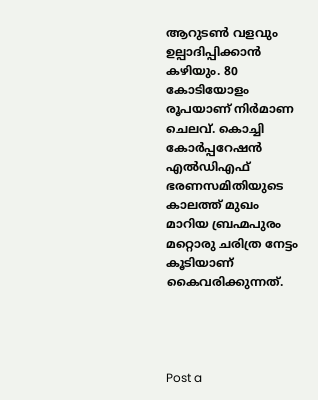ആറുടൺ വളവും ഉല്പാദിപ്പിക്കാൻ കഴിയും. 80 കോടിയോളം രൂപയാണ് നിർമാണ ചെലവ്. കൊച്ചി കോർപ്പറേഷൻ എൽഡിഎഫ് ഭരണസമിതിയുടെ കാലത്ത് മുഖം മാറിയ ബ്രഹ്മപുരം മറ്റൊരു ചരിത്ര നേട്ടം കൂടിയാണ് കൈവരിക്കുന്നത്.




Post a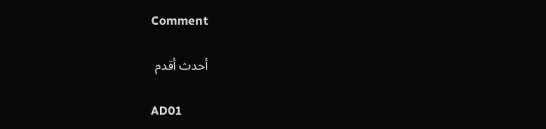Comment

أحدث أقدم

AD01